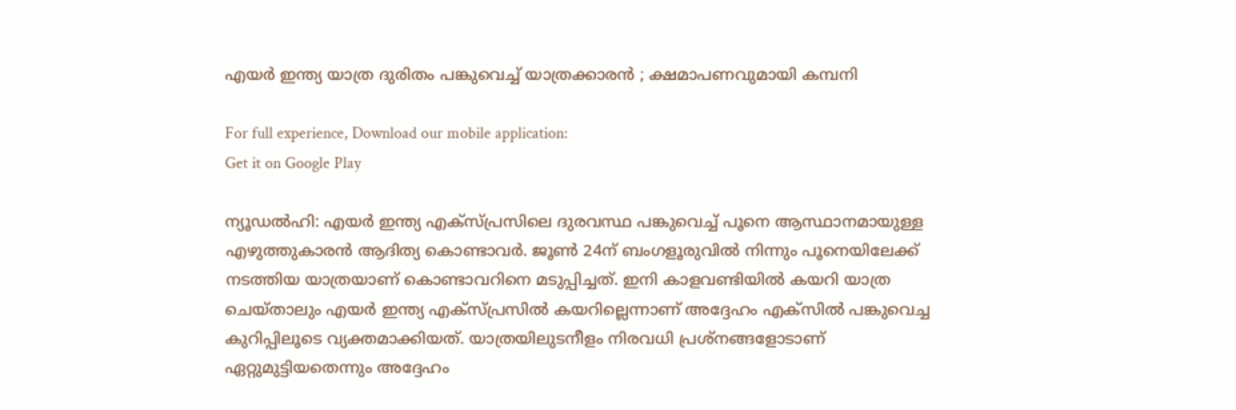എയർ ഇന്ത്യ യാത്ര ദുരിതം പങ്കുവെച്ച് യാത്രക്കാരൻ ; ക്ഷമാപണവുമായി കമ്പനി

For full experience, Download our mobile application:
Get it on Google Play

ന്യൂഡൽഹി: എയർ ഇന്ത്യ എക്‌സ്പ്രസിലെ ദുരവസ്ഥ പങ്കുവെച്ച് പൂനെ ആസ്ഥാനമായുള്ള എഴുത്തുകാരന്‍ ആദിത്യ കൊണ്ടാവർ. ജൂൺ 24ന് ബംഗളൂരുവിൽ നിന്നും പൂനെയിലേക്ക് നടത്തിയ യാത്രയാണ് കൊണ്ടാവറിനെ മടുപ്പിച്ചത്. ഇനി കാളവണ്ടിയിൽ കയറി യാത്ര ചെയ്താലും എയർ ഇന്ത്യ എക്‌സ്പ്രസിൽ കയറില്ലെന്നാണ് അദ്ദേഹം എക്‌സിൽ പങ്കുവെച്ച കുറിപ്പിലൂടെ വ്യക്തമാക്കിയത്. യാത്രയിലുടനീളം നിരവധി പ്രശ്‌നങ്ങളോടാണ് ഏറ്റുമുട്ടിയതെന്നും അദ്ദേഹം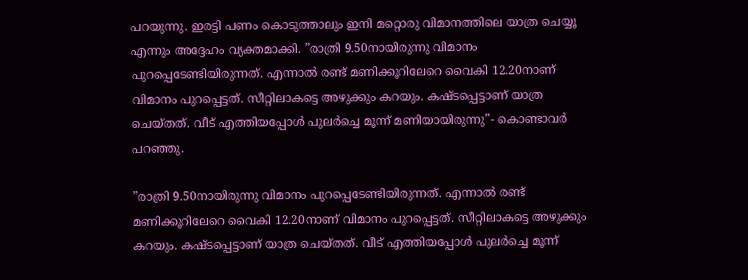പറയുന്നു. ഇരട്ടി പണം കൊടുത്താലും ഇനി മറ്റൊരു വിമാനത്തിലെ യാത്ര ചെയ്യൂ എന്നും അദ്ദേഹം വ്യക്തമാക്കി. ”രാത്രി 9.50നായിരുന്നു വിമാനം പുറപ്പെടേണ്ടിയിരുന്നത്. എന്നാൽ രണ്ട് മണിക്കൂറിലേറെ വൈകി 12.20നാണ് വിമാനം പുറപ്പെട്ടത്. സീറ്റിലാകട്ടെ അഴുക്കും കറയും. കഷ്ടപ്പെട്ടാണ് യാത്ര ചെയ്തത്. വീട് എത്തിയപ്പോൾ പുലർച്ചെ മൂന്ന് മണിയായിരുന്നു”- കൊണ്ടാവർ പറഞ്ഞു.

”രാത്രി 9.50നായിരുന്നു വിമാനം പുറപ്പെടേണ്ടിയിരുന്നത്. എന്നാൽ രണ്ട് മണിക്കൂറിലേറെ വൈകി 12.20നാണ് വിമാനം പുറപ്പെട്ടത്. സീറ്റിലാകട്ടെ അഴുക്കും കറയും. കഷ്ടപ്പെട്ടാണ് യാത്ര ചെയ്തത്. വീട് എത്തിയപ്പോൾ പുലർച്ചെ മൂന്ന്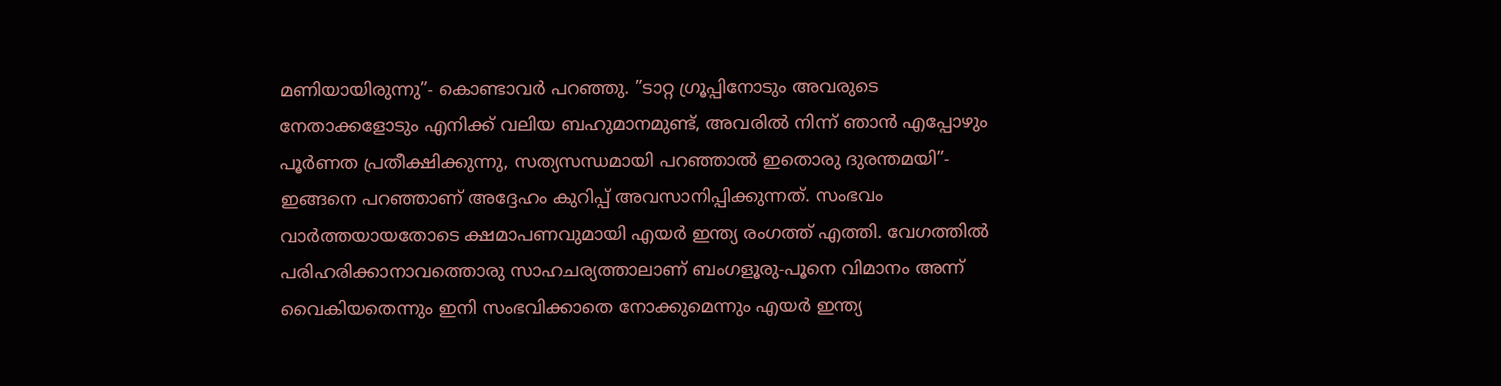മണിയായിരുന്നു”- കൊണ്ടാവർ പറഞ്ഞു. ”ടാറ്റ ഗ്രൂപ്പിനോടും അവരുടെ നേതാക്കളോടും എനിക്ക് വലിയ ബഹുമാനമുണ്ട്, അവരിൽ നിന്ന് ഞാൻ എപ്പോഴും പൂർണത പ്രതീക്ഷിക്കുന്നു, സത്യസന്ധമായി പറഞ്ഞാൽ ഇതൊരു ദുരന്തമയി”- ഇങ്ങനെ പറഞ്ഞാണ് അദ്ദേഹം കുറിപ്പ് അവസാനിപ്പിക്കുന്നത്. സംഭവം വാര്‍ത്തയായതോടെ ക്ഷമാപണവുമായി എയര്‍ ഇന്ത്യ രംഗത്ത് എത്തി. വേഗത്തില്‍ പരിഹരിക്കാനാവത്തൊരു സാഹചര്യത്താലാണ് ബംഗളൂരു-പൂനെ വിമാനം അന്ന് വൈകിയതെന്നും ഇനി സംഭവിക്കാതെ നോക്കുമെന്നും എയര്‍ ഇന്ത്യ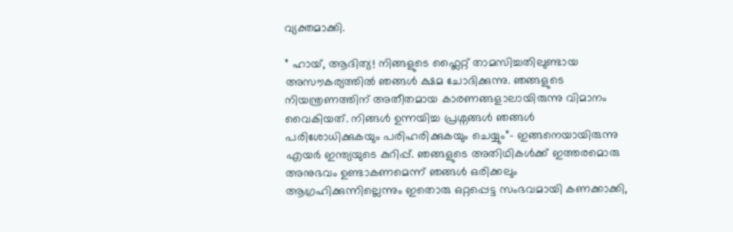വ്യക്തമാക്കി.

” ഹായ്, ആദിത്യ! നിങ്ങളുടെ ഫ്ലൈറ്റ് താമസിച്ചതിലുണ്ടായ അസൗകര്യത്തിൽ ഞങ്ങൾ ക്ഷമ ചോദിക്കുന്നു. ഞങ്ങളുടെ നിയന്ത്രണത്തിന് അതീതമായ കാരണങ്ങളാലായിരുന്നു വിമാനം വൈകിയത്. നിങ്ങള്‍ ഉന്നയിച്ച പ്രശ്നങ്ങള്‍ ഞങ്ങള്‍ പരിശോധിക്കുകയും പരിഹരിക്കുകയും ചെയ്യും”- ഇങ്ങനെയായിരുന്നു എയര്‍ ഇന്ത്യയുടെ കുറിപ്പ്. ഞങ്ങളുടെ അതിഥികൾക്ക് ഇത്തരമൊരു അനുഭവം ഉണ്ടാകണമെന്ന് ഞങ്ങൾ ഒരിക്കലും ആഗ്രഹിക്കുന്നില്ലെന്നും ഇതൊരു ഒറ്റപ്പെട്ട സംഭവമായി കണക്കാക്കി,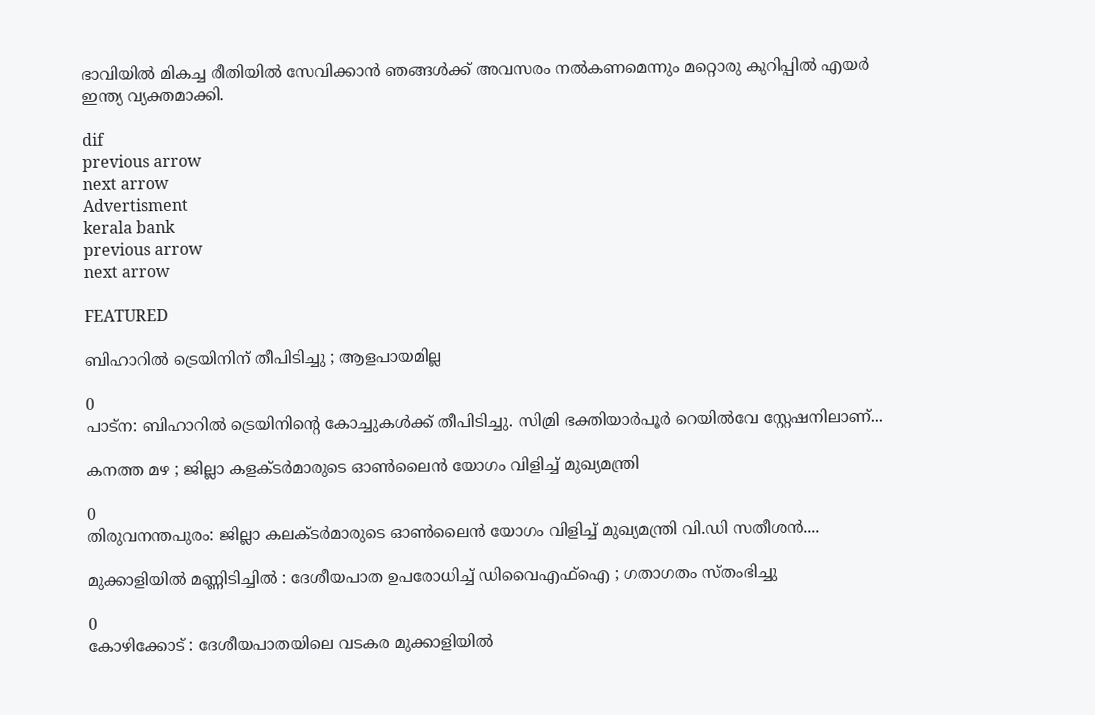ഭാവിയിൽ മികച്ച രീതിയിൽ സേവിക്കാൻ ഞങ്ങൾക്ക് അവസരം നൽകണമെന്നും മറ്റൊരു കുറിപ്പില്‍ എയര്‍ ഇന്ത്യ വ്യക്തമാക്കി.

dif
previous arrow
next arrow
Advertisment
kerala bank
previous arrow
next arrow

FEATURED

ബിഹാറില്‍ ട്രെയിനിന് തീപിടിച്ചു ; ആളപായമില്ല

0
പാട്‌ന: ബിഹാറില്‍ ട്രെയിനിന്റെ കോച്ചുകള്‍ക്ക് തീപിടിച്ചു. സിമ്രി ഭക്തിയാര്‍പൂര്‍ റെയില്‍വേ സ്റ്റേഷനിലാണ്...

കനത്ത മഴ ; ജില്ലാ കളക്ടർമാരുടെ ഓൺലൈൻ യോഗം വിളിച്ച് മുഖ്യമന്ത്രി

0
തിരുവനന്തപുരം: ജില്ലാ കലക്ടര്‍മാരുടെ ഓണ്‍ലൈന്‍ യോഗം വിളിച്ച് മുഖ്യമന്ത്രി വി.ഡി സതീശന്‍....

മുക്കാളിയിൽ മണ്ണിടിച്ചിൽ : ദേശീയപാത ഉപരോധിച്ച് ഡിവൈഎഫ്ഐ ; ഗതാഗതം സ്തംഭിച്ചു

0
കോഴിക്കോട് : ദേശീയപാതയിലെ വടകര മുക്കാളിയിൽ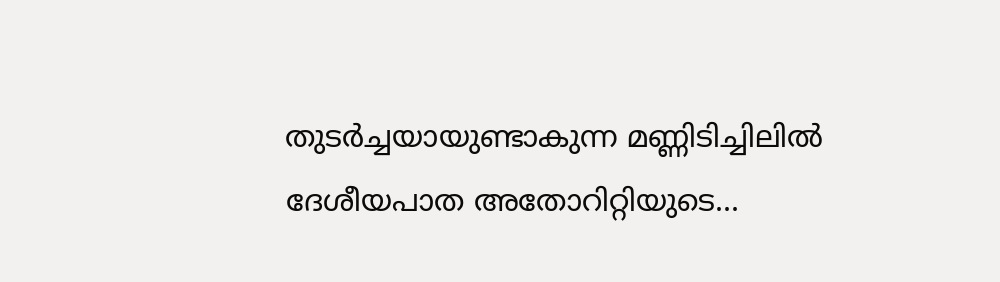തുടർച്ചയായുണ്ടാകുന്ന മണ്ണിടിച്ചിലിൽ ദേശീയപാത അതോറിറ്റിയുടെ...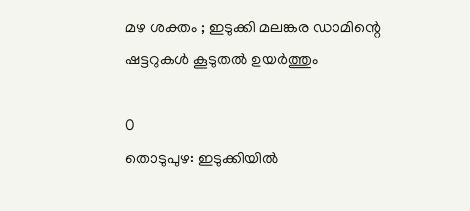മഴ ശക്തം ; ഇടുക്കി മലങ്കര ഡാമിന്റെ ഷട്ടറുകൾ കൂടുതൽ ഉയർത്തും

0
തൊടുപുഴ: ഇടുക്കിയിൽ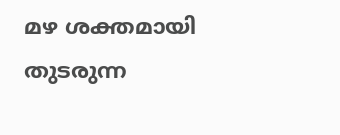മഴ ശക്തമായി തുടരുന്ന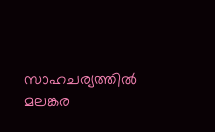സാഹചര്യത്തിൽ മലങ്കര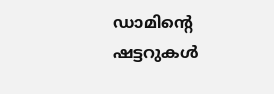ഡാമിന്റെ ഷട്ടറുകൾ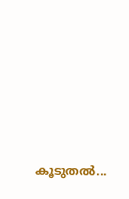കൂടുതൽ...